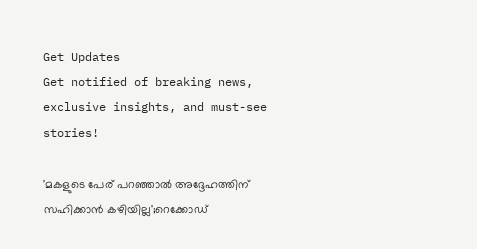Get Updates
Get notified of breaking news, exclusive insights, and must-see stories!

'മകളുടെ പേര് പറഞ്ഞാല്‍ അദ്ദേഹത്തിന് സഹിക്കാന്‍ കഴിയില്ല';റെക്കോഡ്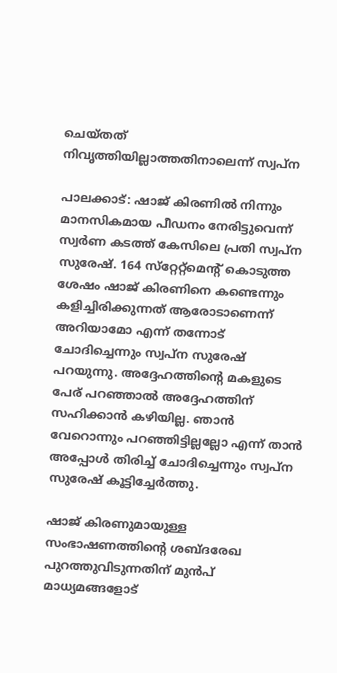ചെയ്തത് നിവൃത്തിയില്ലാത്തതിനാലെന്ന് സ്വപ്‌ന

പാലക്കാട്: ഷാജ് കിരണില്‍ നിന്നും മാനസികമായ പീഡനം നേരിട്ടുവെന്ന് സ്വര്‍ണ കടത്ത് കേസിലെ പ്രതി സ്വപ്‌ന സുരേഷ്. 164 സ്‌റ്റേറ്റ്‌മെന്റ് കൊടുത്ത ശേഷം ഷാജ് കിരണിനെ കണ്ടെന്നും കളിച്ചിരിക്കുന്നത് ആരോടാണെന്ന് അറിയാമോ എന്ന് തന്നോട് ചോദിച്ചെന്നും സ്വപ്‌ന സുരേഷ് പറയുന്നു. അദ്ദേഹത്തിന്റെ മകളുടെ പേര് പറഞ്ഞാല്‍ അദ്ദേഹത്തിന് സഹിക്കാന്‍ കഴിയില്ല. ഞാന്‍ വേറൊന്നും പറഞ്ഞിട്ടില്ലല്ലോ എന്ന് താന്‍ അപ്പോള്‍ തിരിച്ച് ചോദിച്ചെന്നും സ്വപ്‌ന സുരേഷ് കൂട്ടിച്ചേര്‍ത്തു.

ഷാജ് കിരണുമായുള്ള സംഭാഷണത്തിന്റെ ശബ്ദരേഖ പുറത്തുവിടുന്നതിന് മുന്‍പ് മാധ്യമങ്ങളോട്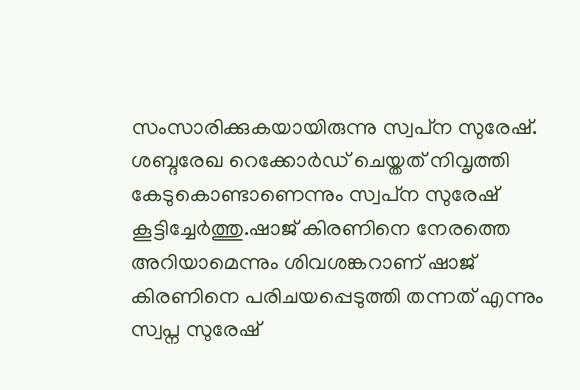സംസാരിക്കുകയായിരുന്നു സ്വപ്‌ന സുരേഷ്. ശബ്ദരേഖ റെക്കോര്‍ഡ് ചെയ്തത് നിവൃത്തി കേടുകൊണ്ടാണെന്നും സ്വപ്‌ന സുരേഷ് കൂട്ടിച്ചേര്‍ത്തു.ഷാജ് കിരണിനെ നേരത്തെ അറിയാമെന്നും ശിവശങ്കറാണ് ഷാജ് കിരണിനെ പരിചയപ്പെടുത്തി തന്നത് എന്നും സ്വപ്ന സുരേഷ്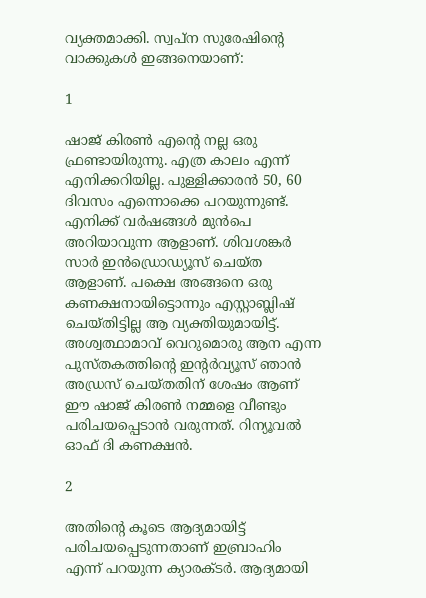വ്യക്തമാക്കി. സ്വപ്‌ന സുരേഷിന്റെ വാക്കുകള്‍ ഇങ്ങനെയാണ്:

1

ഷാജ് കിരണ്‍ എന്റെ നല്ല ഒരു ഫ്രണ്ടായിരുന്നു. എത്ര കാലം എന്ന് എനിക്കറിയില്ല. പുള്ളിക്കാരന്‍ 50, 60 ദിവസം എന്നൊക്കെ പറയുന്നുണ്ട്. എനിക്ക് വര്‍ഷങ്ങള്‍ മുന്‍പെ അറിയാവുന്ന ആളാണ്. ശിവശങ്കര്‍ സാര്‍ ഇന്‍ഡ്രൊഡ്യൂസ് ചെയ്ത ആളാണ്. പക്ഷെ അങ്ങനെ ഒരു കണക്ഷനായിട്ടൊന്നും എസ്റ്റാബ്ലിഷ് ചെയ്തിട്ടില്ല ആ വ്യക്തിയുമായിട്ട്. അശ്വത്ഥാമാവ് വെറുമൊരു ആന എന്ന പുസ്തകത്തിന്റെ ഇന്റര്‍വ്യൂസ് ഞാന്‍ അഡ്രസ് ചെയ്തതിന് ശേഷം ആണ് ഈ ഷാജ് കിരണ്‍ നമ്മളെ വീണ്ടും പരിചയപ്പെടാന്‍ വരുന്നത്. റിന്യൂവല്‍ ഓഫ് ദി കണക്ഷന്‍.

2

അതിന്റെ കൂടെ ആദ്യമായിട്ട് പരിചയപ്പെടുന്നതാണ് ഇബ്രാഹിം എന്ന് പറയുന്ന ക്യാരക്ടര്‍. ആദ്യമായി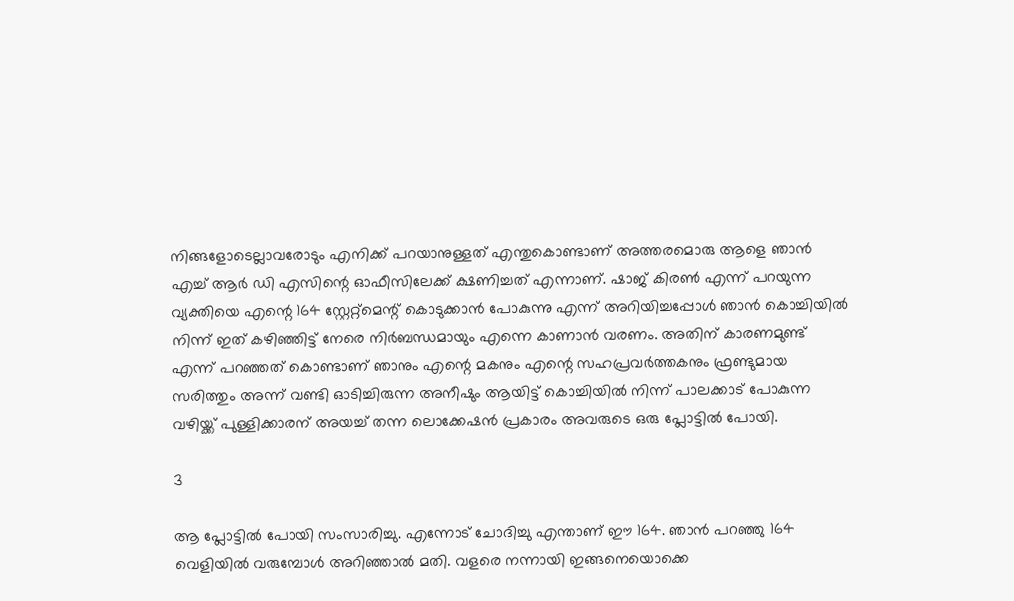നിങ്ങളോടെല്ലാവരോടും എനിക്ക് പറയാനുള്ളത് എന്തുകൊണ്ടാണ് അത്തരമൊരു ആളെ ഞാന്‍ എച്ച് ആര്‍ ഡി എസിന്റെ ഓഫീസിലേക്ക് ക്ഷണിച്ചത് എന്നാണ്. ഷാജ് കിരണ്‍ എന്ന് പറയുന്ന വ്യക്തിയെ എന്റെ 164 സ്റ്റേറ്റ്‌മെന്റ് കൊടുക്കാന്‍ പോകുന്നു എന്ന് അറിയിച്ചപ്പോള്‍ ഞാന്‍ കൊച്ചിയില്‍ നിന്ന് ഇത് കഴിഞ്ഞിട്ട് നേരെ നിര്‍ബന്ധമായും എന്നെ കാണാന്‍ വരണം. അതിന് കാരണമുണ്ട് എന്ന് പറഞ്ഞത് കൊണ്ടാണ് ഞാനും എന്റെ മകനും എന്റെ സഹപ്രവര്‍ത്തകനും ഫ്രണ്ടുമായ സരിത്തും അന്ന് വണ്ടി ഓടിച്ചിരുന്ന അനീഷും ആയിട്ട് കൊച്ചിയില്‍ നിന്ന് പാലക്കാട് പോകുന്ന വഴിയ്ക്ക് പുള്ളിക്കാരന് അയച്ച് തന്ന ലൊക്കേഷന്‍ പ്രകാരം അവരുടെ ഒരു പ്ലോട്ടില്‍ പോയി.

3

ആ പ്ലോട്ടില്‍ പോയി സംസാരിച്ചു. എന്നോട് ചോദിച്ചു എന്താണ് ഈ 164. ഞാന്‍ പറഞ്ഞു 164 വെളിയില്‍ വരുമ്പോള്‍ അറിഞ്ഞാല്‍ മതി. വളരെ നന്നായി ഇങ്ങനെയൊക്കെ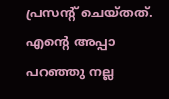പ്രസന്റ് ചെയ്തത്. എന്റെ അപ്പാ പറഞ്ഞു നല്ല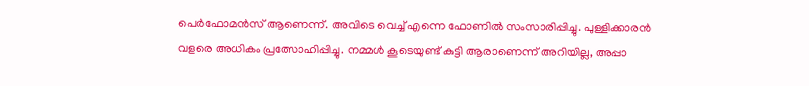പെര്‍ഫോമന്‍സ് ആണെന്ന്. അവിടെ വെച്ച് എന്നെ ഫോണില്‍ സംസാരിപ്പിച്ചു. പുള്ളിക്കാരന്‍ വളരെ അധികം പ്രത്സോഹിപ്പിച്ചു. നമ്മള്‍ കൂടെയുണ്ട് കുട്ടി ആരാണെന്ന് അറിയില്ല, അപ്പാ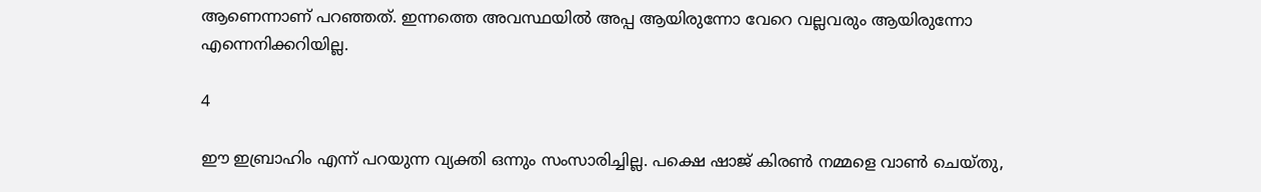ആണെന്നാണ് പറഞ്ഞത്. ഇന്നത്തെ അവസ്ഥയില്‍ അപ്പ ആയിരുന്നോ വേറെ വല്ലവരും ആയിരുന്നോ എന്നെനിക്കറിയില്ല.

4

ഈ ഇബ്രാഹിം എന്ന് പറയുന്ന വ്യക്തി ഒന്നും സംസാരിച്ചില്ല. പക്ഷെ ഷാജ് കിരണ്‍ നമ്മളെ വാണ്‍ ചെയ്തു,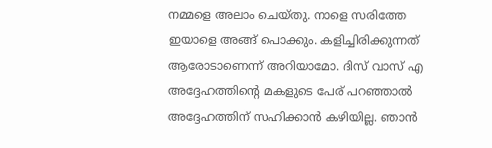നമ്മളെ അലാം ചെയ്തു. നാളെ സരിത്തേ ഇയാളെ അങ്ങ് പൊക്കും. കളിച്ചിരിക്കുന്നത് ആരോടാണെന്ന് അറിയാമോ. ദിസ് വാസ് എ അദ്ദേഹത്തിന്റെ മകളുടെ പേര് പറഞ്ഞാല്‍ അദ്ദേഹത്തിന് സഹിക്കാന്‍ കഴിയില്ല. ഞാന്‍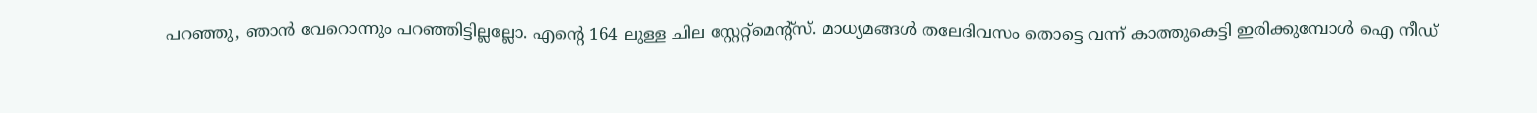പറഞ്ഞു, ഞാന്‍ വേറൊന്നും പറഞ്ഞിട്ടില്ലല്ലോ. എന്റെ 164 ലുള്ള ചില സ്റ്റേറ്റ്‌മെന്റ്‌സ്. മാധ്യമങ്ങള്‍ തലേദിവസം തൊട്ടെ വന്ന് കാത്തുകെട്ടി ഇരിക്കുമ്പോള്‍ ഐ നീഡ്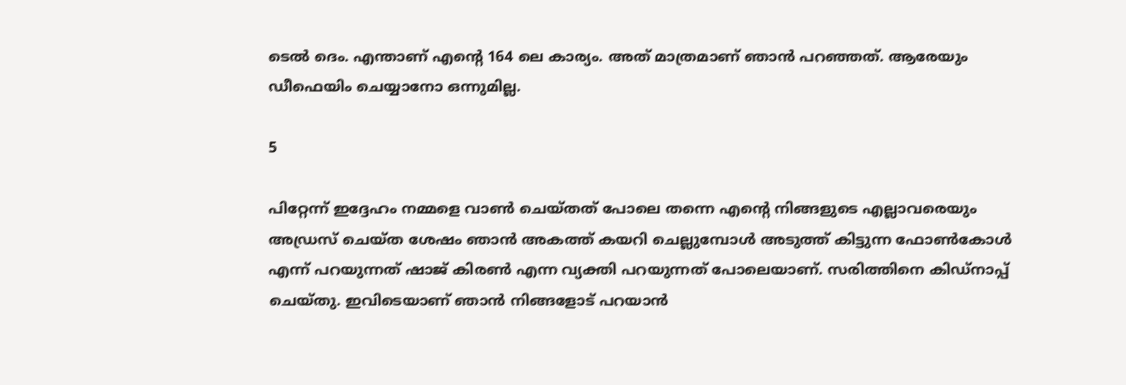ടെല്‍ ദെം. എന്താണ് എന്റെ 164 ലെ കാര്യം. അത് മാത്രമാണ് ഞാന്‍ പറഞ്ഞത്. ആരേയും ഡീഫെയിം ചെയ്യാനോ ഒന്നുമില്ല.

5

പിറ്റേന്ന് ഇദ്ദേഹം നമ്മളെ വാണ്‍ ചെയ്തത് പോലെ തന്നെ എന്റെ നിങ്ങളുടെ എല്ലാവരെയും അഡ്രസ് ചെയ്ത ശേഷം ഞാന്‍ അകത്ത് കയറി ചെല്ലുമ്പോള്‍ അടുത്ത് കിട്ടുന്ന ഫോണ്‍കോള്‍ എന്ന് പറയുന്നത് ഷാജ് കിരണ്‍ എന്ന വ്യക്തി പറയുന്നത് പോലെയാണ്. സരിത്തിനെ കിഡ്‌നാപ്പ് ചെയ്തു. ഇവിടെയാണ് ഞാന്‍ നിങ്ങളോട് പറയാന്‍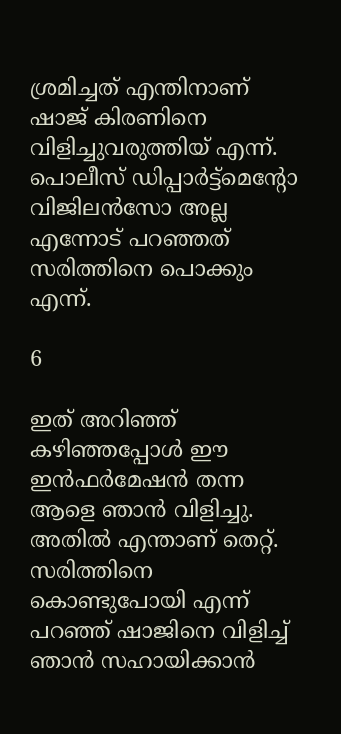ശ്രമിച്ചത് എന്തിനാണ് ഷാജ് കിരണിനെ വിളിച്ചുവരുത്തിയ് എന്ന്. പൊലീസ് ഡിപ്പാര്‍ട്ട്‌മെന്റോ വിജിലന്‍സോ അല്ല എന്നോട് പറഞ്ഞത് സരിത്തിനെ പൊക്കും എന്ന്.

6

ഇത് അറിഞ്ഞ് കഴിഞ്ഞപ്പോള്‍ ഈ ഇന്‍ഫര്‍മേഷന്‍ തന്ന ആളെ ഞാന്‍ വിളിച്ചു. അതില്‍ എന്താണ് തെറ്റ്. സരിത്തിനെ കൊണ്ടുപോയി എന്ന് പറഞ്ഞ് ഷാജിനെ വിളിച്ച് ഞാന്‍ സഹായിക്കാന്‍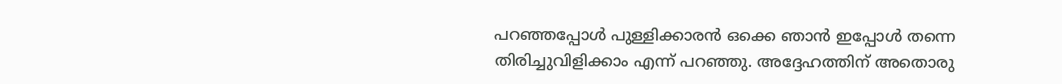പറഞ്ഞപ്പോള്‍ പുള്ളിക്കാരന്‍ ഒക്കെ ഞാന്‍ ഇപ്പോള്‍ തന്നെ തിരിച്ചുവിളിക്കാം എന്ന് പറഞ്ഞു. അദ്ദേഹത്തിന് അതൊരു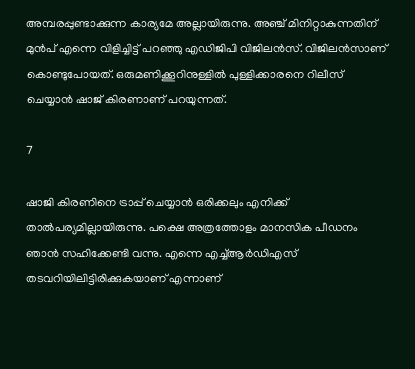അമ്പരപ്പുണ്ടാക്കുന്ന കാര്യമേ അല്ലായിരുന്നു. അഞ്ച് മിനിറ്റാകുന്നതിന് മുന്‍പ് എന്നെ വിളിച്ചിട്ട് പറഞ്ഞു എഡിജിപി വിജിലന്‍സ്. വിജിലന്‍സാണ് കൊണ്ടുപോയത്. ഒരുമണിക്കൂറിനുള്ളില്‍ പുള്ളിക്കാരനെ റിലീസ് ചെയ്യാന്‍ ഷാജ് കിരണാണ് പറയുന്നത്.

7

ഷാജി കിരണിനെ ട്രാപ്പ് ചെയ്യാന്‍ ഒരിക്കലും എനിക്ക് താല്‍പര്യമില്ലായിരുന്നു. പക്ഷെ അത്രത്തോളം മാനസിക പീഡനം ഞാന്‍ സഹിക്കേണ്ടി വന്നു. എന്നെ എച്ച്ആര്‍ഡിഎസ് തടവറിയിലിട്ടിരിക്കുകയാണ് എന്നാണ്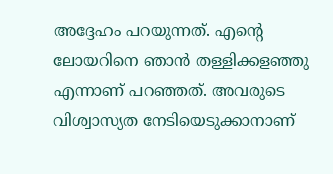അദ്ദേഹം പറയുന്നത്. എന്റെ ലോയറിനെ ഞാന്‍ തള്ളിക്കളഞ്ഞു എന്നാണ് പറഞ്ഞത്. അവരുടെ വിശ്വാസ്യത നേടിയെടുക്കാനാണ്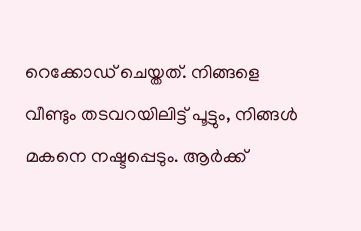റെക്കോഡ് ചെയ്തത്. നിങ്ങളെ വീണ്ടും തടവറയിലിട്ട് പൂട്ടും, നിങ്ങള്‍ മകനെ നഷ്ടപ്പെടും. ആര്‍ക്ക്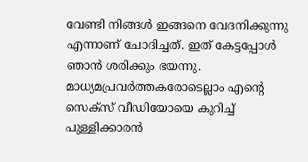വേണ്ടി നിങ്ങള്‍ ഇങ്ങനെ വേദനിക്കുന്നു എന്നാണ് ചോദിച്ചത്. ഇത് കേട്ടപ്പോള്‍ ഞാന്‍ ശരിക്കും ഭയന്നു. മാധ്യമപ്രവര്‍ത്തകരോടെല്ലാം എന്റെ സെക്‌സ് വീഡിയോയെ കുറിച്ച് പുള്ളിക്കാരന്‍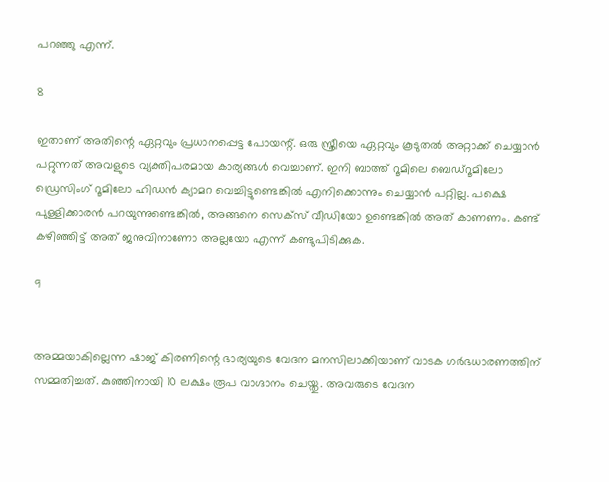പറഞ്ഞു എന്ന്.

8

ഇതാണ് അതിന്റെ ഏറ്റവും പ്രധാനപ്പെട്ട പോയന്റ്. ഒരു സ്ത്രീയെ ഏറ്റവും കൂടുതല്‍ അറ്റാക്ക് ചെയ്യാന്‍ പറ്റുന്നത് അവളുടെ വ്യക്തിപരമായ കാര്യങ്ങള്‍ വെച്ചാണ്. ഇനി ബാത്ത് റൂമിലെ ബെഡ്‌റൂമിലോ ഡ്രെസിംഗ് റൂമിലോ ഹിഡന്‍ ക്യാമറ വെച്ചിട്ടുണ്ടെങ്കില്‍ എനിക്കൊന്നും ചെയ്യാന്‍ പറ്റില്ല. പക്ഷെ പുള്ളിക്കാരന്‍ പറയുന്നുണ്ടെങ്കില്‍, അങ്ങനെ സെക്‌സ് വീഡിയോ ഉണ്ടെങ്കില്‍ അത് കാണണം. കണ്ട് കഴിഞ്ഞിട്ട് അത് ജനുവിനാണോ അല്ലയോ എന്ന് കണ്ടുപിടിക്കുക.

9


അമ്മയാകില്ലെന്ന ഷാജ് കിരണിന്റെ ഭാര്യയുടെ വേദന മനസിലാക്കിയാണ് വാടക ഗര്‍ഭധാരണത്തിന് സമ്മതിച്ചത്. കുഞ്ഞിനായി 10 ലക്ഷം രൂപ വാഗ്ദാനം ചെയ്തു. അവരുടെ വേദന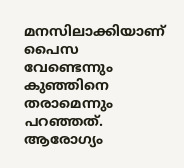മനസിലാക്കിയാണ് പൈസ വേണ്ടെന്നും കുഞ്ഞിനെ തരാമെന്നും പറഞ്ഞത്. ആരോഗ്യം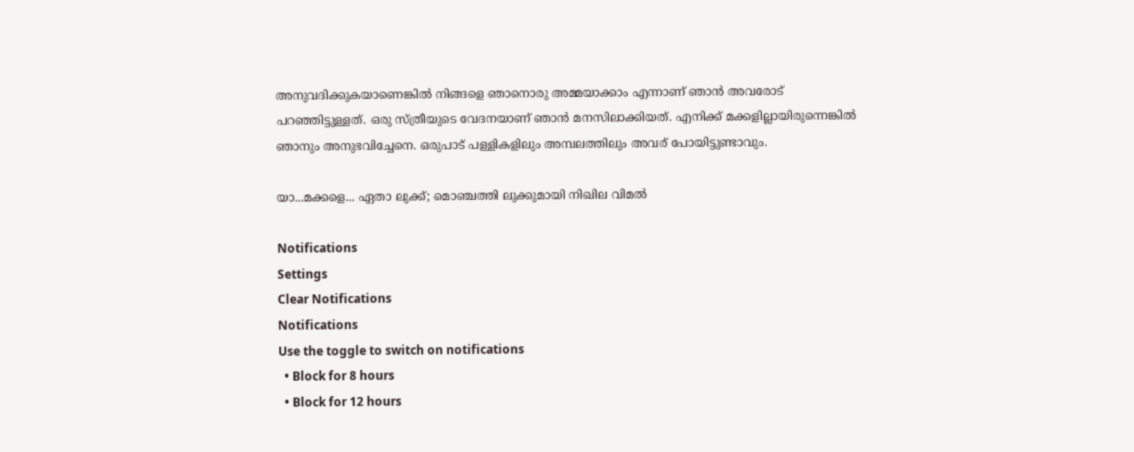അനുവദിക്കുകയാണെങ്കില്‍ നിങ്ങളെ ഞാനൊരു അമ്മയാക്കാം എന്നാണ് ഞാന്‍ അവരോട് പറഞ്ഞിട്ടുള്ളത്. ഒരു സ്ത്രീയുടെ വേദനയാണ് ഞാന്‍ മനസിലാക്കിയത്. എനിക്ക് മക്കളില്ലായിരുന്നെങ്കില്‍ ഞാനും അനുഭവിച്ചേനെ. ഒരുപാട് പള്ളികളിലും അമ്പലത്തിലും അവര് പോയിട്ടുണ്ടാവും.

യാ...മക്കളെ... ഏതാ ലുക്ക്; മൊഞ്ചത്തി ലുക്കുമായി നിഖില വിമല്‍

Notifications
Settings
Clear Notifications
Notifications
Use the toggle to switch on notifications
  • Block for 8 hours
  • Block for 12 hours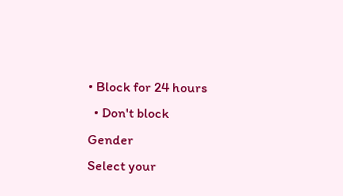• Block for 24 hours
  • Don't block
Gender
Select your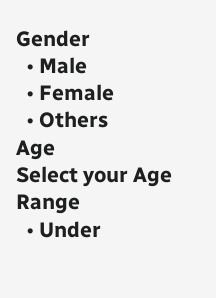Gender
  • Male
  • Female
  • Others
Age
Select your Age Range
  • Under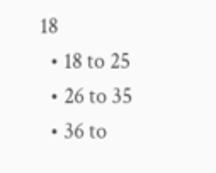18
  • 18 to 25
  • 26 to 35
  • 36 to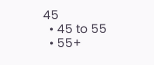45
  • 45 to 55
  • 55+